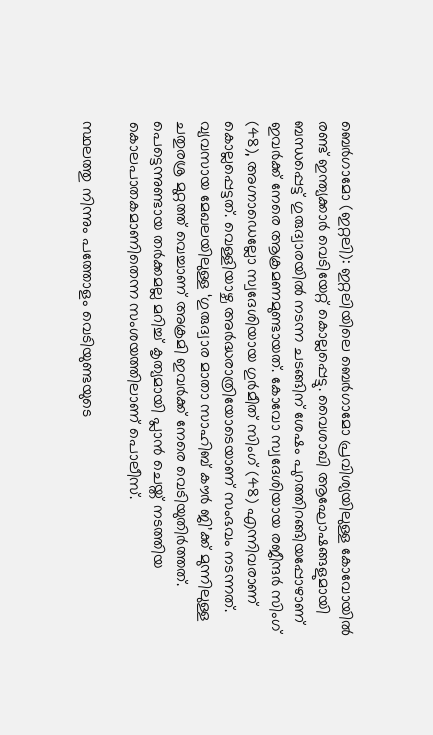ബെർഗാമോ (ഇറ്റലി): ഇറ്റലിയിലെ ബെർഗാമോ പ്രവിശ്യയിലുള്ള കോവോയിൽ രണ്ട് ഇന്ത്യക്കാർ വെടിയേറ്റ് കൊല്ലപ്പെട്ടു. വൈശാഖി ആഘോഷങ്ങളുമായി ബന്ധപ്പെട്ട് ഗുരുദ്വാരയിൽ നടന്ന ചടങ്ങിന് ശേഷം പുറത്തിറങ്ങിയപ്പോഴാണ് ഇവർക്ക് നേരെ ആക്രമണമുണ്ടായത്. കോവോ സ്വദേശിയായ രജീന്ദർ സിംഗ് (48), അഗ്നാഡെല്ലോ സ്വദേശിയായ ഗുർമീത് സിംഗ് (48) എന്നിവരാണ് കൊല്ലപ്പെട്ടത്. വെള്ളിയാഴ്ച അർദ്ധരാത്രിയോടെയാണ് സംഭവം നടന്നത്. വ്യവസായ മേഖലയിലുള്ള ‘ഗുരുദ്വാര മാതാ സാഹിബ് കൗർ ജി’ക്ക് മുന്നിലുള്ള ചതുരശ്ര മുറ്റത്ത് വെച്ചാണ് അക്രമി ഇവർക്ക് നേരെ വെടിയുതിർത്തത്. പെട്ടെന്നുണ്ടായ തർക്കമല്ല മറിച്ച് കൃത്യമായി പ്ലാൻ ചെയ്ത് നടത്തിയ കൊലപാതകമാണിതെന്ന സംശയത്തിലാണ് പൊലീസ്.

സ്ഥലത്തു നിന്നും പത്തോളം വെടിയുണ്ടയുടെ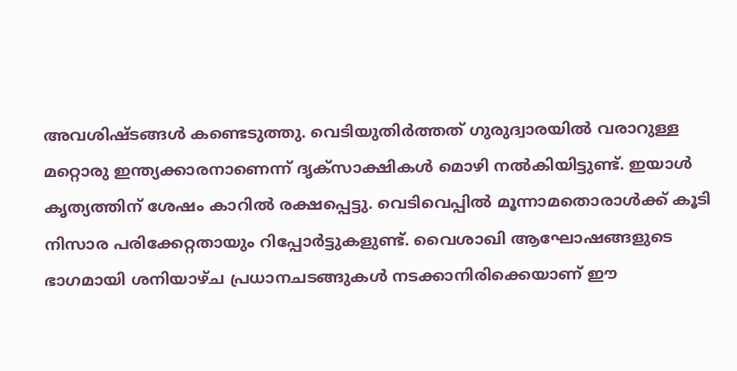അവശിഷ്ടങ്ങൾ കണ്ടെടുത്തു. വെടിയുതിർത്തത് ഗുരുദ്വാരയിൽ വരാറുള്ള മറ്റൊരു ഇന്ത്യക്കാരനാണെന്ന് ദൃക്സാക്ഷികൾ മൊഴി നൽകിയിട്ടുണ്ട്. ഇയാൾ കൃത്യത്തിന് ശേഷം കാറിൽ രക്ഷപ്പെട്ടു. വെടിവെപ്പിൽ മൂന്നാമതൊരാൾക്ക് കൂടി നിസാര പരിക്കേറ്റതായും റിപ്പോർട്ടുകളുണ്ട്. വൈശാഖി ആഘോഷങ്ങളുടെ ഭാഗമായി ശനിയാഴ്ച പ്രധാനചടങ്ങുകൾ നടക്കാനിരിക്കെയാണ് ഈ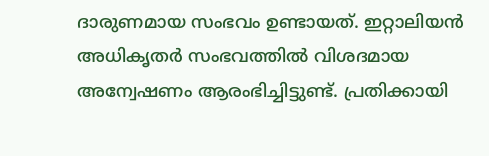ദാരുണമായ സംഭവം ഉണ്ടായത്. ഇറ്റാലിയൻ അധികൃതർ സംഭവത്തിൽ വിശദമായ അന്വേഷണം ആരംഭിച്ചിട്ടുണ്ട്. പ്രതിക്കായി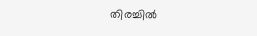തിരച്ചിൽ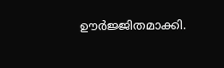ഊർജ്ജിതമാക്കി.